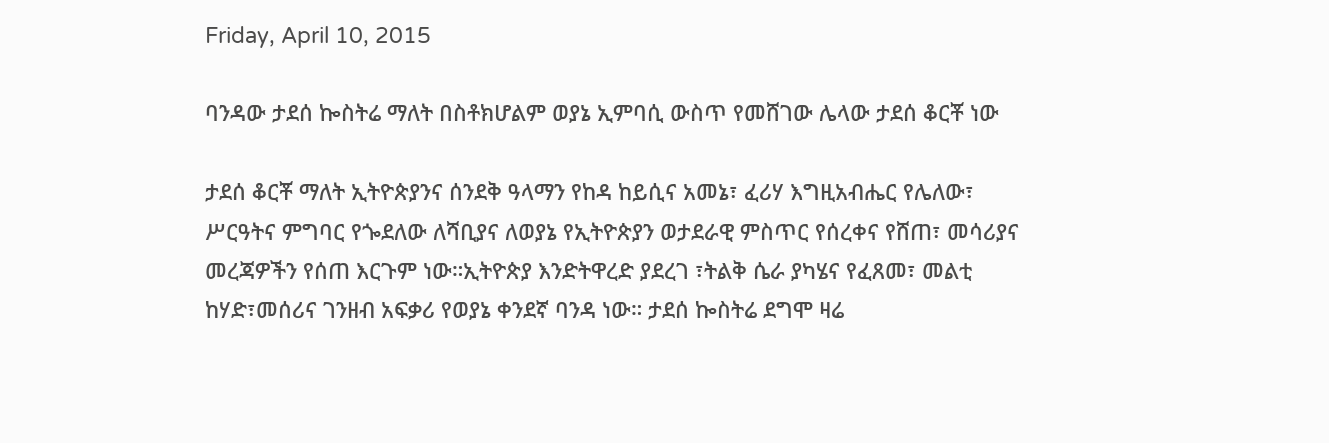Friday, April 10, 2015

ባንዳው ታደሰ ኰስትሬ ማለት በስቶክሆልም ወያኔ ኢምባሲ ውስጥ የመሸገው ሌላው ታደሰ ቆርቾ ነው

ታደሰ ቆርቾ ማለት ኢትዮጵያንና ሰንደቅ ዓላማን የከዳ ከይሲና አመኔ፣ ፈሪሃ እግዚአብሔር የሌለው፣ ሥርዓትና ምግባር የጐደለው ለሻቢያና ለወያኔ የኢትዮጵያን ወታደራዊ ምስጥር የሰረቀና የሸጠ፣ መሳሪያና መረጃዎችን የሰጠ እርጉም ነው።ኢትዮጵያ እንድትዋረድ ያደረገ ፣ትልቅ ሴራ ያካሄና የፈጸመ፣ መልቲ ከሃድ፣መሰሪና ገንዘብ አፍቃሪ የወያኔ ቀንደኛ ባንዳ ነው። ታደሰ ኰስትሬ ደግሞ ዛሬ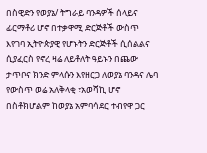በስዊድን የወያኔ/ ትግራይ ባንዳዎች ሰላይና ፊርማቶሪ ሆኖ በተቃዋሚ ድርጅቶች ውስጥ እየገባ ኢትዮጵያዊ የሆኑትን ድርጅቶች ሲሰልልና ሲያፈርስ የኖረ ዛሬ ለይቶለት ዓይኑን በጨው ታጥቦና ክንድ ምላሱን እየዘርጋ ለወያኔ ባንዳና ሌባ የውስጥ ወሬ አለቅላቂ ፣አወሻኪ ሆኖ በስቶክሆልም ከወያኔ አምባሳደር ተብየዋ ጋር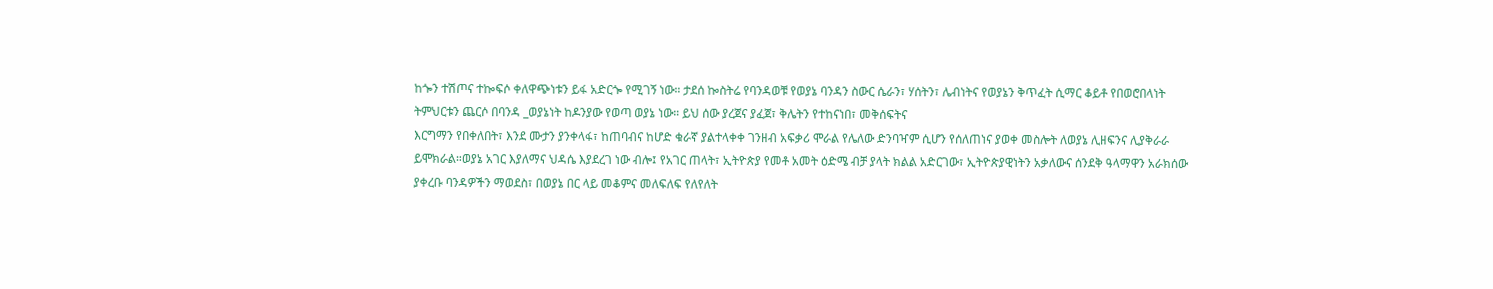ከጐን ተሽጦና ተኰፍሶ ቀለዋጭነቱን ይፋ አድርጐ የሚገኝ ነው። ታደሰ ኰስትሬ የባንዳወቹ የወያኔ ባንዳን ስውር ሴራን፣ ሃሰትን፣ ሌብነትና የወያኔን ቅጥፈት ሲማር ቆይቶ የበወሮበላነት ትምህርቱን ጨርሶ በባንዳ _ወያኔነት ከዶንያው የወጣ ወያኔ ነው። ይህ ሰው ያረጀና ያፈጀ፣ ቅሌትን የተከናነበ፣ መቅሰፍትና
እርግማን የበቀለበት፣ እንደ ሙታን ያንቀላፋ፣ ከጠባብና ከሆድ ቁራኛ ያልተላቀቀ ገንዘብ አፍቃሪ ሞራል የሌለው ድንባዣም ሲሆን የሰለጠነና ያወቀ መስሎት ለወያኔ ሊዘፍንና ሊያቅራራ ይሞክራል።ወያኔ አገር እያለማና ህዳሴ እያደረገ ነው ብሎ፤ የአገር ጠላት፣ ኢትዮጵያ የመቶ አመት ዕድሜ ብቻ ያላት ክልል አድርገው፣ ኢትዮጵያዊነትን አቃለውና ሰንደቅ ዓላማዋን አራክሰው ያቀረቡ ባንዳዎችን ማወደስ፣ በወያኔ በር ላይ መቆምና መለፍለፍ የለየለት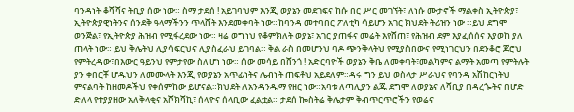ባንዳነት ቆሻሻና ትቢያ ሰው ነው። ስማ ታደሰ ! አይገባህም እንጂ ወያኔን መደገፍና ከሱ በር ሥር መገኘት፣ ለነሱ ሙታኖች ማልቀስ ኢትዮጵያ፣ ኢትዮጵያዊነትንና ሰንደቅ ዓላማችንን ጥላሸት እንደመቀባት ነው።ከባንዳ መተባበር ፖለቲካ ሳይሆን አገር ክህደት ትሪዝን ነው ።ይህ ደግሞ ወንጅል፣ የኢትዮጵያ ሕዝብ የሚፋረደው ነው። ዛሬ ወግነህ የቆምክለት ወያኔ፣ አገር ያጠፋና መሬት እየሸጠ፣ የሕዝብ ደም እያፈሰሰና እያወከ ያለ ጠላት ነው። ይህ ቅሌትህ ሊያሳፍርህና ሊያስፈራህ ይገባል። ቅል ራስ በመሆንህ ባዶ ጭንቅላትህ የሚያስበውና የሚነገርህን በደንቆሮ ጆሮህ የምትረዳው፣በእውር ዓይንህ የምታየው ስለሆነ ነው። ሰው መሳይ በሸንጎ ! አድርባዮች ወያኔን ቅቤ ለመቀባት፣መልካምና ልማት አመጣ የምትሉት ያን ቀበርቾ ሆዱህን ለመሙላት እንጂ የወያኔን አጥፊነትና ሌብነት ጠፍቶህ አይደለም።ዳሩ ግን ይህ ወስላታ ሥራህና የባንዳ አሽከርነትህ ምናልባት ከዘመዶችህ የቀሰምከው ይሆናል።ክህደት ለአንዳንዱማ የዘር ነው።አባቱ ለጣሊያን ልጁ ደግሞ ለወያኔና ለሻቢያ በዳረጐትና በሆድ ድለላ የተያያዘው አለቅላቂና አሾክሻኪ፣ ሰላዮና ሰላቢው ፈልቷል። ታደሰ ኰስትሬ ቅሌታም ቅብጥርጥሮችን የወሬና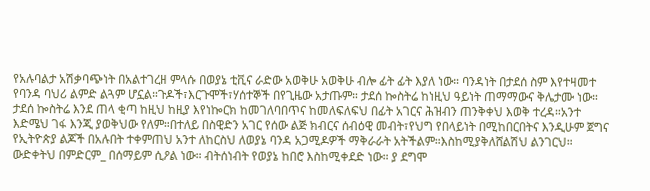የአሉባልታ አሽቃባጭነት በአልተገረዘ ምላሱ በወያኔ ቲቪና ራድው አወቅሁ አወቅሁ ብሎ ፊት ፊት እያለ ነው። ባንዳነት በታደሰ ስም እየተዛመተ የባንዳ ባህሪ ልምድ ልጓም ሆኗል።ጉዶች፣እርጉሞች፣ሃሰተኞች በየጊዜው አታጡም። ታደሰ ኰስትሬ ከነዚህ ዓይነት ጠማማውና ቅሌታሙ ነው። ታደሰ ኰስትሬ እንደ ጠላ ቂጣ ከዚህ ከዚያ እየነኰርክ ከመገለባበጥና ከመለፍለፍህ በፊት አገርና ሕዝብን ጠንቅቀህ እወቅ ተረዳ።አንተ እድሜህ ገፋ እንጂ ያወቅህው የለም።በተለይ በስዊድን አገር የሰው ልጅ ክብርና ሰብዕዊ መብት፣የህግ የበላይነት በሚከበርበትና እንዲሁም ጀግና የኢትዮጵያ ልጆች በአሉበት ተቀምጠህ አንተ ለከርስህ ለወያኔ ባንዳ አጋሚዶዎች ማቅራራት አትችልም።እስከሚያቅለሸልሽህ ልንገርህ። ውድቀትህ በምድርም_ በሰማይም ሲዖል ነው። ብትሰነብት የወያኔ ከበሮ እስከሚቀደድ ነው። ያ ደግሞ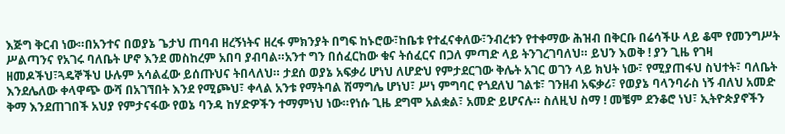እጅግ ቅርብ ነው።በአንተና በወያኔ ጌታህ ጠባብ ዘረኝነትና ዘረፋ ምክንያት በግፍ ከኑሮው፣ከቤቱ የተፈናቀለው፣ንብረቱን የተቀማው ሕዝብ በቅርቡ በሬሳችሁ ላይ ቆሞ የመንግሥት ሥልጣንና የአገሩ ባለቤት ሆኖ እንደ መስከረም አበባ ያብባል።አንተ ግን በሰፈርከው ቁና ትሰፈርና በጋለ ምጣድ ላይ ትንገረገባለህ። ይህን እወቅ ! ያን ጊዜ የገዛ ዘመዶችህ፣ጓዴኞችህ ሁሉም አሳልፈው ይሰጡህና ትበላለህ። ታደሰ ወያኔ አፍቃሪ ሆነህ ለሆድህ የምታደርገው ቅሌት አገር ወገን ላይ ክህት ነው፣ የሚያጠፋህ ስህተት፣ ባለቤት እንደሌለው ቀላዋጭ ውሻ በአገኘበት እንደ የሚጮህ፣ ቀላል አንቱ የማትባል ሽማግሌ ሆነህ፣ ሥነ ምግባር የጎደለህ ገልቱ፣ ገንዘብ አፍቃሪ፣ የወያኔ ባላንባራስ ነኝ ብለህ አመድ ቅማ እንደጠገበች አህያ የምታናፋው የወኔ ባንዳ ከሃድዎችን ተማምነህ ነው።የነሱ ጊዜ ደግሞ አልቋል፣ አመድ ይሆናሉ። ስለዚህ ስማ ! መቼም ደንቆሮ ነህ፣ ኢትዮጵያኖችን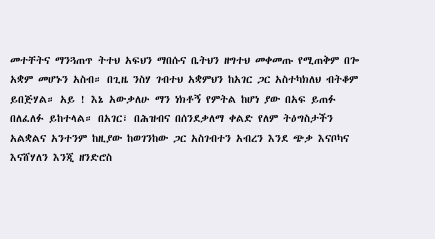መተቸትና ማንጓጠጥ ትተህ አፍህን ማበሱና ቤትህን ዘግተህ መቀመጡ የሚጠቅም በጐ አቋም መሆኑን አስብ። በጊዜ ንስሃ ገብተህ አቋምህን ከአገር ጋር አስተካክለህ ብትቆም ይበጅሃል። አይ ! እኔ አውቃለሁ ማን ነክቶኝ የምትል ከሆነ ያው በአፍ ይጠፉ በለፈለፉ ይከተላል። በአገር፣ በሕዝብና በሰንደቃለማ ቀልድ የለም ትዕግስታችን አልቋልና አንተንም ከዚያው ከወገንከው ጋር አስገብተን አብረን እንደ ጭቃ እናቦካና እናሸሃለን እንጂ ዘንድሮስ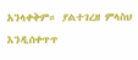አንላቀቅም። ያልተገረዘ ምላስህ እንዲሰቀጥጥ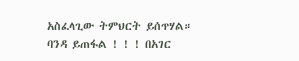አስፈላጊው ትምህርት ይሰጥሃል። ባንዳ ይጠፋል ! ! ! በአገር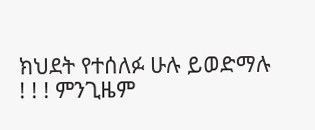ክህደት የተሰለፉ ሁሉ ይወድማሉ ! ! ! ምንጊዜም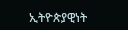ኢትዮጵያዊነት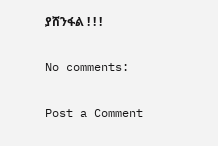ያሸንፋል ! ! !

No comments:

Post a Comment